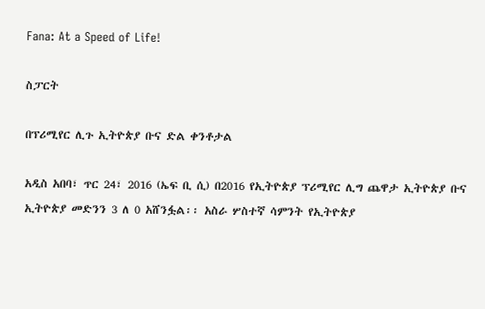Fana: At a Speed of Life!

ስፓርት

በፕሪሚየር ሊጉ ኢትዮጵያ ቡና ድል ቀንቶታል

አዲስ አበባ፣ ጥር 24፣ 2016 (ኤፍ ቢ ሲ) በ2016 የኢትዮጵያ ፕሪሚየር ሊግ ጨዋታ ኢትዮጵያ ቡና ኢትዮጵያ መድንን 3 ለ 0 አሸንፏል፡፡ አስራ ሦስተኛ ሳምንት የኢትዮጵያ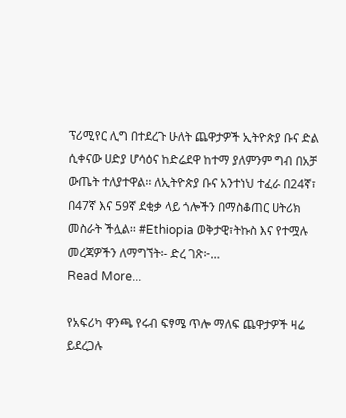ፕሪሚየር ሊግ በተደረጉ ሁለት ጨዋታዎች ኢትዮጵያ ቡና ድል ሲቀናው ሀድያ ሆሳዕና ከድሬደዋ ከተማ ያለምንም ግብ በአቻ ውጤት ተለያተዋል፡፡ ለኢትዮጵያ ቡና አንተነህ ተፈራ በ24ኛ፣ በ47ኛ እና 59ኛ ደቂቃ ላይ ጎሎችን በማስቆጠር ሀትሪክ መስራት ችሏል፡፡ #Ethiopia ወቅታዊ፣ትኩስ እና የተሟሉ መረጃዎችን ለማግኘት፡- ድረ ገጽ፦…
Read More...

የአፍሪካ ዋንጫ የሩብ ፍፃሜ ጥሎ ማለፍ ጨዋታዎች ዛሬ ይደረጋሉ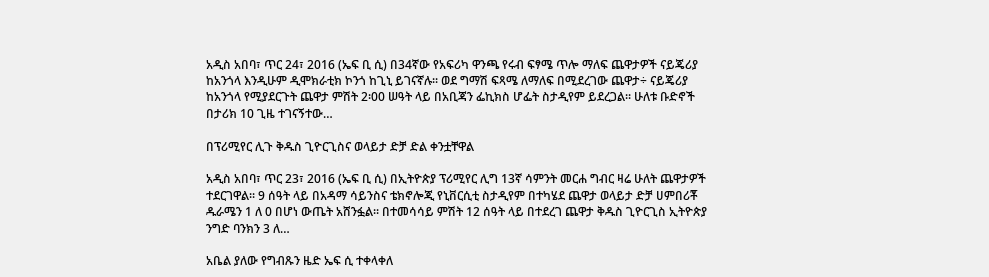አዲስ አበባ፣ ጥር 24፣ 2016 (ኤፍ ቢ ሲ) በ34ኛው የአፍሪካ ዋንጫ የሩብ ፍፃሜ ጥሎ ማለፍ ጨዋታዎች ናይጄሪያ ከአንጎላ እንዲሁም ዲሞክራቲክ ኮንጎ ከጊኒ ይገናኛሉ፡፡ ወደ ግማሽ ፍጻሜ ለማለፍ በሚደረገው ጨዋታ÷ ናይጄሪያ ከአንጎላ የሚያደርጉት ጨዋታ ምሽት 2፡00 ሠዓት ላይ በአቢጃን ፌኪክስ ሆፌት ስታዲየም ይደረጋል፡፡ ሁለቱ ቡድኖች በታሪክ 10 ጊዜ ተገናኝተው…

በፕሪሚየር ሊጉ ቅዱስ ጊዮርጊስና ወላይታ ድቻ ድል ቀንቷቸዋል

አዲስ አበባ፣ ጥር 23፣ 2016 (ኤፍ ቢ ሲ) በኢትዮጵያ ፕሪሚየር ሊግ 13ኛ ሳምንት መርሐ ግብር ዛሬ ሁለት ጨዋታዎች ተደርገዋል፡፡ 9 ሰዓት ላይ በአዳማ ሳይንስና ቴክኖሎጂ የኒቨርሲቲ ስታዲየም በተካሄደ ጨዋታ ወላይታ ድቻ ሀምበሪቾ ዱራሜን 1 ለ 0 በሆነ ውጤት አሸንፏል፡፡ በተመሳሳይ ምሽት 12 ሰዓት ላይ በተደረገ ጨዋታ ቅዱስ ጊዮርጊስ ኢትዮጵያ ንግድ ባንክን 3 ለ…

አቤል ያለው የግብጹን ዜድ ኤፍ ሲ ተቀላቀለ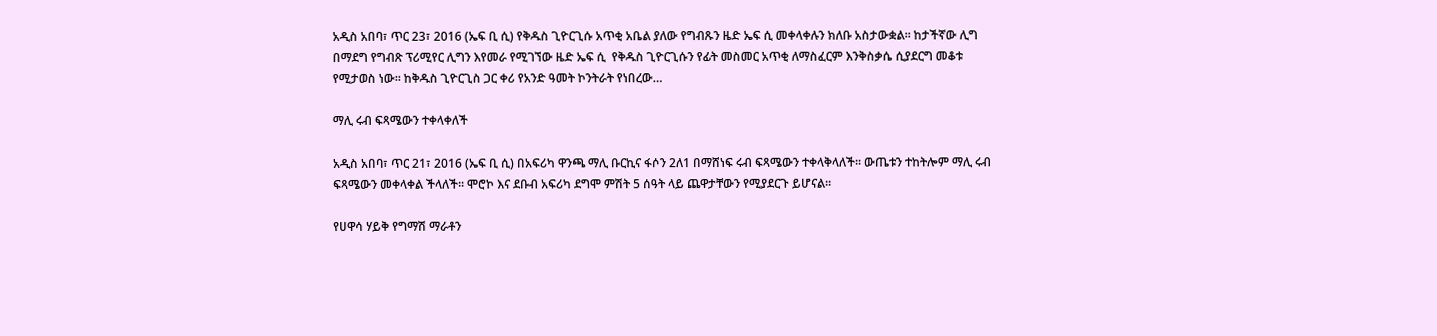አዲስ አበባ፣ ጥር 23፣ 2016 (ኤፍ ቢ ሲ) የቅዱስ ጊዮርጊሱ አጥቂ አቤል ያለው የግብጹን ዜድ ኤፍ ሲ መቀላቀሉን ክለቡ አስታውቋል፡፡ ከታችኛው ሊግ በማደግ የግብጽ ፕሪሚየር ሊግን እየመራ የሚገኘው ዜድ ኤፍ ሲ  የቅዱስ ጊዮርጊሱን የፊት መስመር አጥቂ ለማስፈርም እንቅስቃሴ ሲያደርግ መቆቱ የሚታወስ ነው፡፡ ከቅዱስ ጊዮርጊስ ጋር ቀሪ የአንድ ዓመት ኮንትራት የነበረው…

ማሊ ሩብ ፍጻሜውን ተቀላቀለች

አዲስ አበባ፣ ጥር 21፣ 2016 (ኤፍ ቢ ሲ) በአፍሪካ ዋንጫ ማሊ ቡርኪና ፋሶን 2ለ1 በማሸነፍ ሩብ ፍጻሜውን ተቀላቅላለች፡፡ ውጤቱን ተከትሎም ማሊ ሩብ ፍጻሜውን መቀላቀል ችላለች፡፡ ሞሮኮ እና ደቡብ አፍሪካ ደግሞ ምሽት 5 ሰዓት ላይ ጨዋታቸውን የሚያደርጉ ይሆናል፡፡

የሀዋሳ ሃይቅ የግማሽ ማራቶን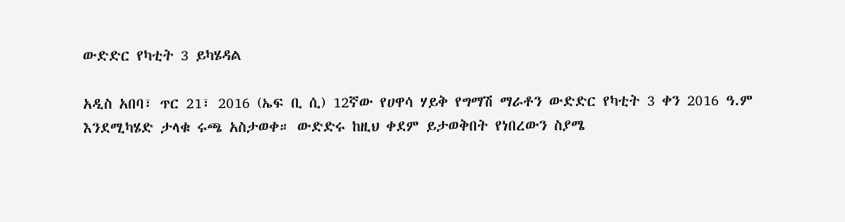ውድድር የካቲት 3 ይካሄዳል

አዲስ አበባ፣ ጥር 21፣ 2016 (ኤፍ ቢ ሲ) 12ኛው የሀዋሳ ሃይቅ የግማሽ ማራቶን ውድድር የካቲት 3 ቀን 2016 ዓ.ም እንደሚካሄድ ታላቁ ሩጫ አስታወቀ። ውድድሩ ከዚህ ቀደም ይታወቅበት የነበረውን ስያሜ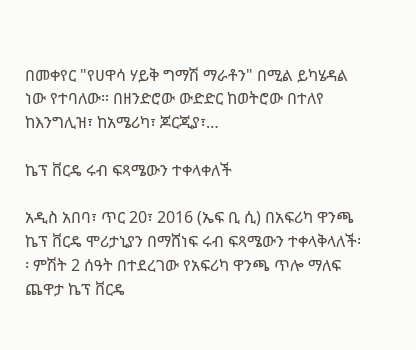በመቀየር "የሀዋሳ ሃይቅ ግማሽ ማራቶን" በሚል ይካሄዳል ነው የተባለው። በዘንድሮው ውድድር ከወትሮው በተለየ ከእንግሊዝ፣ ከአሜሪካ፣ ጆርጂያ፣…

ኬፕ ቨርዴ ሩብ ፍጻሜውን ተቀላቀለች

አዲስ አበባ፣ ጥር 20፣ 2016 (ኤፍ ቢ ሲ) በአፍሪካ ዋንጫ ኬፕ ቨርዴ ሞሪታኒያን በማሸነፍ ሩብ ፍጻሜውን ተቀላቅላለች፡፡ ምሽት 2 ሰዓት በተደረገው የአፍሪካ ዋንጫ ጥሎ ማለፍ ጨዋታ ኬፕ ቨርዴ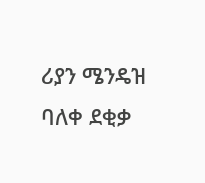ሪያን ሜንዴዝ ባለቀ ደቂቃ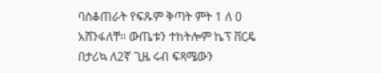ባስቆጠራት የፍጹም ቅጣት ምት 1 ለ 0 አሸንፋለቸ፡፡ ውጤቱን ተከትሎም ኬፕ ቨርዴ በታሪኳ ለ2ኛ ጊዜ ሩብ ፍጻሜውን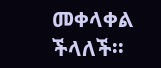መቀላቀል ችላለች፡፡